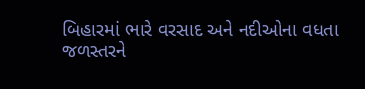બિહારમાં ભારે વરસાદ અને નદીઓના વધતા જળસ્તરને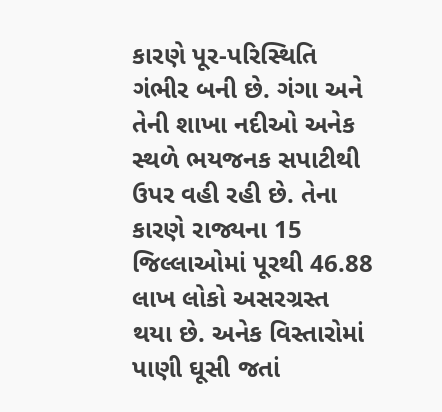કારણે પૂર-પરિસ્થિતિ ગંભીર બની છે. ગંગા અને તેની શાખા નદીઓ અનેક સ્થળે ભયજનક સપાટીથી ઉપર વહી રહી છે. તેના કારણે રાજ્યના 15 જિલ્લાઓમાં પૂરથી 46.88 લાખ લોકો અસરગ્રસ્ત થયા છે. અનેક વિસ્તારોમાં પાણી ઘૂસી જતાં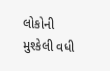લોકોની મુશ્કેલી વધી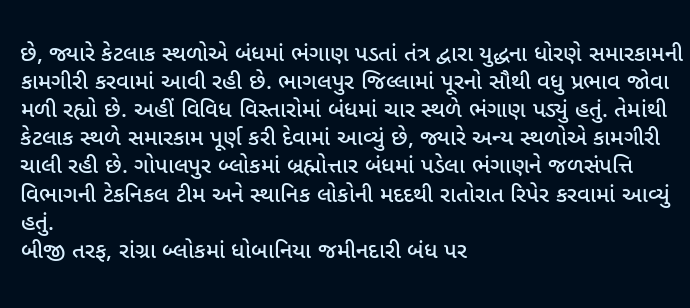છે, જ્યારે કેટલાક સ્થળોએ બંધમાં ભંગાણ પડતાં તંત્ર દ્વારા યુદ્ધના ધોરણે સમારકામની કામગીરી કરવામાં આવી રહી છે. ભાગલપુર જિલ્લામાં પૂરનો સૌથી વધુ પ્રભાવ જોવા મળી રહ્યો છે. અહીં વિવિધ વિસ્તારોમાં બંધમાં ચાર સ્થળે ભંગાણ પડ્યું હતું. તેમાંથી કેટલાક સ્થળે સમારકામ પૂર્ણ કરી દેવામાં આવ્યું છે, જ્યારે અન્ય સ્થળોએ કામગીરી ચાલી રહી છે. ગોપાલપુર બ્લોકમાં બ્રહ્મોત્તાર બંધમાં પડેલા ભંગાણને જળસંપત્તિ વિભાગની ટેકનિકલ ટીમ અને સ્થાનિક લોકોની મદદથી રાતોરાત રિપેર કરવામાં આવ્યું હતું.
બીજી તરફ, રાંગ્રા બ્લોકમાં ધોબાનિયા જમીનદારી બંધ પર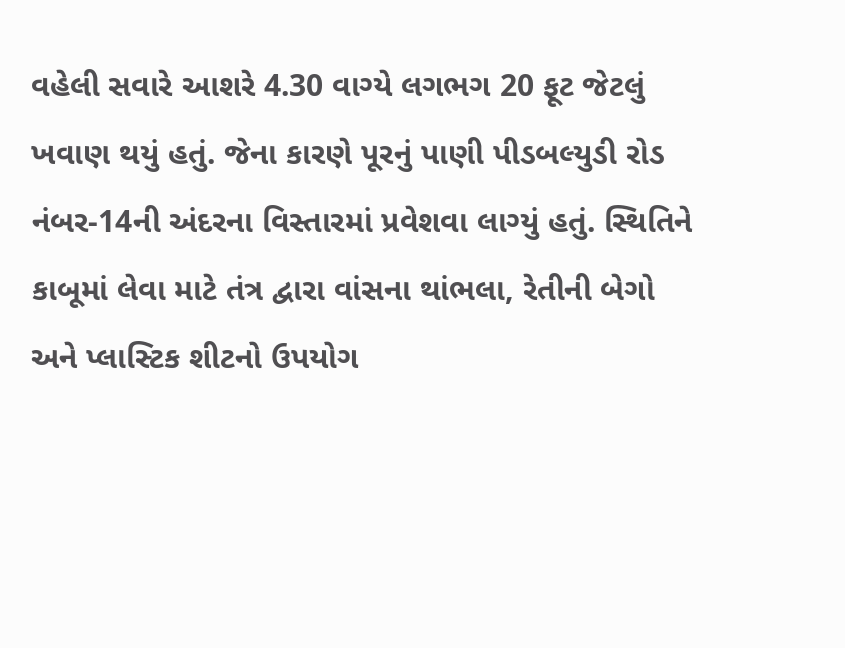વહેલી સવારે આશરે 4.30 વાગ્યે લગભગ 20 ફૂટ જેટલું ખવાણ થયું હતું. જેના કારણે પૂરનું પાણી પીડબલ્યુડી રોડ નંબર-14ની અંદરના વિસ્તારમાં પ્રવેશવા લાગ્યું હતું. સ્થિતિને કાબૂમાં લેવા માટે તંત્ર દ્વારા વાંસના થાંભલા, રેતીની બેગો અને પ્લાસ્ટિક શીટનો ઉપયોગ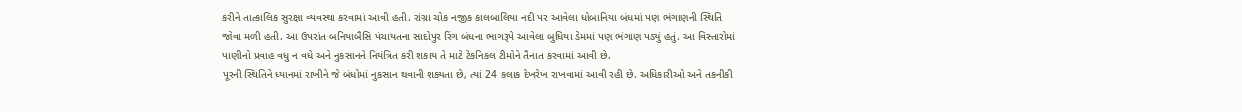કરીને તાત્કાલિક સુરક્ષા વ્યવસ્થા કરવામાં આવી હતી. રાંગ્રા ચોક નજીક કાલબાલિયા નદી પર આવેલા ધોબાનિયા બંધમાં પણ ભંગાણની સ્થિતિ જોવા મળી હતી. આ ઉપરાંત બનિયાબૈસિ પંચાયતના સાદોપુર રિંગ બંધના ભાગરૂપે આવેલા બુધિયા ડેમમાં પણ ભંગાણ પડ્યું હતું. આ વિસ્તારોમાં પાણીનો પ્રવાહ વધુ ન વધે અને નુકસાનને નિયંત્રિત કરી શકાય તે માટે ટેકનિકલ ટીમોને તૈનાત કરવામાં આવી છે.
પૂરની સ્થિતિને ધ્યાનમાં રાખીને જે બંધોમાં નુકસાન થવાની શક્યતા છે, ત્યાં 24 કલાક દેખરેખ રાખવામાં આવી રહી છે. અધિકારીઓ અને તકનીકી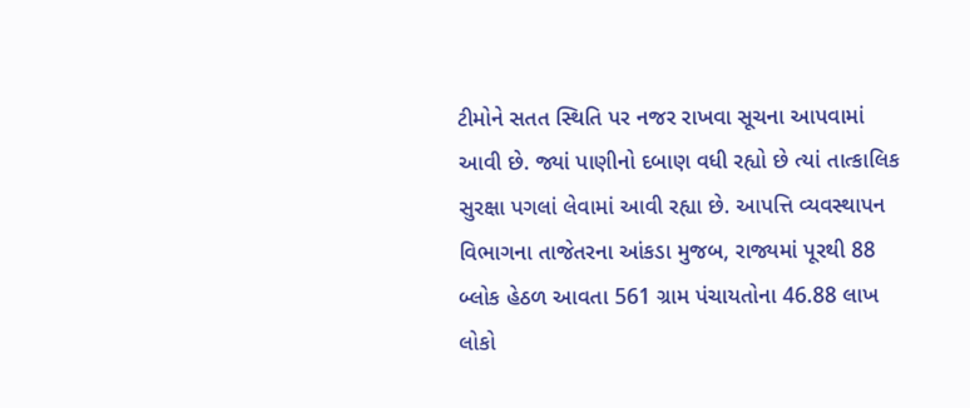ટીમોને સતત સ્થિતિ પર નજર રાખવા સૂચના આપવામાં આવી છે. જ્યાં પાણીનો દબાણ વધી રહ્યો છે ત્યાં તાત્કાલિક સુરક્ષા પગલાં લેવામાં આવી રહ્યા છે. આપત્તિ વ્યવસ્થાપન વિભાગના તાજેતરના આંકડા મુજબ, રાજ્યમાં પૂરથી 88 બ્લોક હેઠળ આવતા 561 ગ્રામ પંચાયતોના 46.88 લાખ લોકો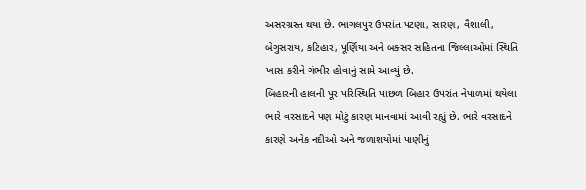અસરગ્રસ્ત થયા છે. ભાગલપુર ઉપરાંત પટણા, સારણ, વૈશાલી, બેગુસરાય, કટિહાર, પૂર્ણિયા અને બક્સર સહિતના જિલ્લાઓમાં સ્થિતિ ખાસ કરીને ગંભીર હોવાનું સામે આવ્યું છે.
બિહારની હાલની પૂર પરિસ્થિતિ પાછળ બિહાર ઉપરાંત નેપાળમાં થયેલા ભારે વરસાદને પણ મોટું કારણ માનવામાં આવી રહ્યું છે. ભારે વરસાદને કારણે અનેક નદીઓ અને જળાશયોમાં પાણીનું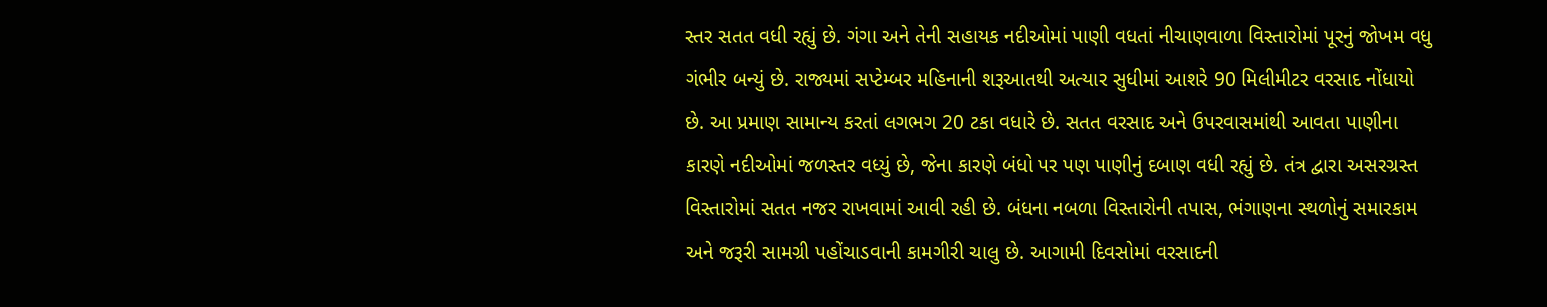સ્તર સતત વધી રહ્યું છે. ગંગા અને તેની સહાયક નદીઓમાં પાણી વધતાં નીચાણવાળા વિસ્તારોમાં પૂરનું જોખમ વધુ ગંભીર બન્યું છે. રાજ્યમાં સપ્ટેમ્બર મહિનાની શરૂઆતથી અત્યાર સુધીમાં આશરે 90 મિલીમીટર વરસાદ નોંધાયો છે. આ પ્રમાણ સામાન્ય કરતાં લગભગ 20 ટકા વધારે છે. સતત વરસાદ અને ઉપરવાસમાંથી આવતા પાણીના કારણે નદીઓમાં જળસ્તર વધ્યું છે, જેના કારણે બંધો પર પણ પાણીનું દબાણ વધી રહ્યું છે. તંત્ર દ્વારા અસરગ્રસ્ત વિસ્તારોમાં સતત નજર રાખવામાં આવી રહી છે. બંધના નબળા વિસ્તારોની તપાસ, ભંગાણના સ્થળોનું સમારકામ અને જરૂરી સામગ્રી પહોંચાડવાની કામગીરી ચાલુ છે. આગામી દિવસોમાં વરસાદની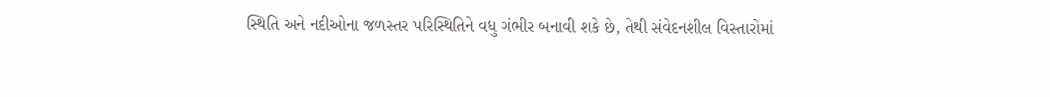સ્થિતિ અને નદીઓના જળસ્તર પરિસ્થિતિને વધુ ગંભીર બનાવી શકે છે, તેથી સંવેદનશીલ વિસ્તારોમાં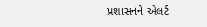પ્રશાસનને એલર્ટ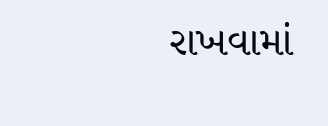રાખવામાં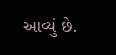આવ્યું છે.